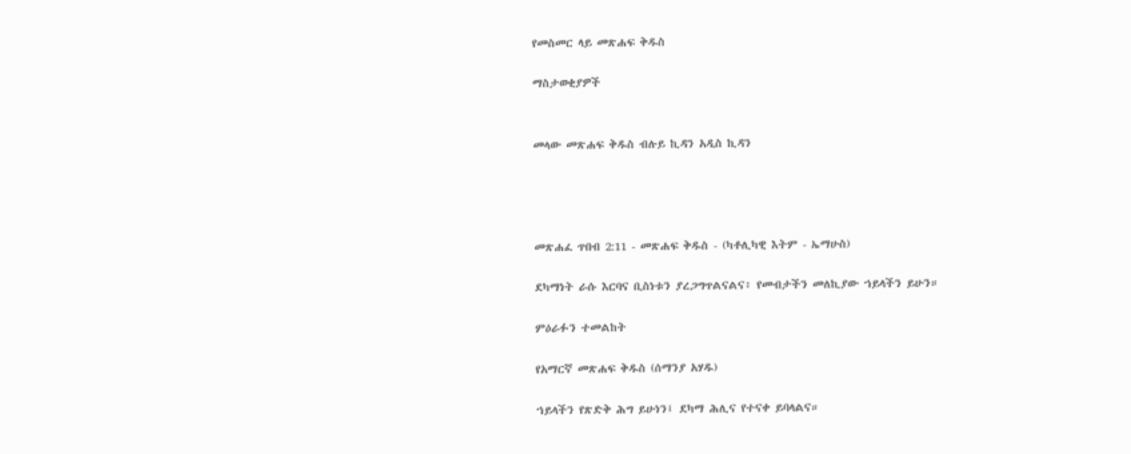የመስመር ላይ መጽሐፍ ቅዱስ

ማስታወቂያዎች


መላው መጽሐፍ ቅዱስ ብሉይ ኪዳን አዲስ ኪዳን




መጽሐፈ ጥበብ 2:11 - መጽሐፍ ቅዱስ - (ካቶሊካዊ እትም - ኤማሁስ)

ደካማነት ራሱ እርባና ቢስነቱን ያረጋግጥልናልና፥ የመብታችን መለኪያው ኀይላችን ይሁን።

ምዕራፉን ተመልከት

የአማርኛ መጽሐፍ ቅዱስ (ሰማንያ አሃዱ)

ኀይላችን የጽድቅ ሕግ ይሁነን፤ ደካማ ሕሊና የተናቀ ይባላልና።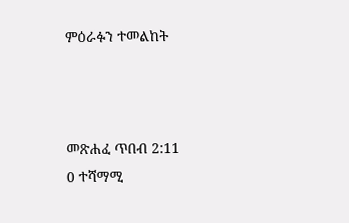ምዕራፉን ተመልከት



መጽሐፈ ጥበብ 2:11
0 ተሻማሚ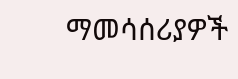ማመሳሰሪያዎች